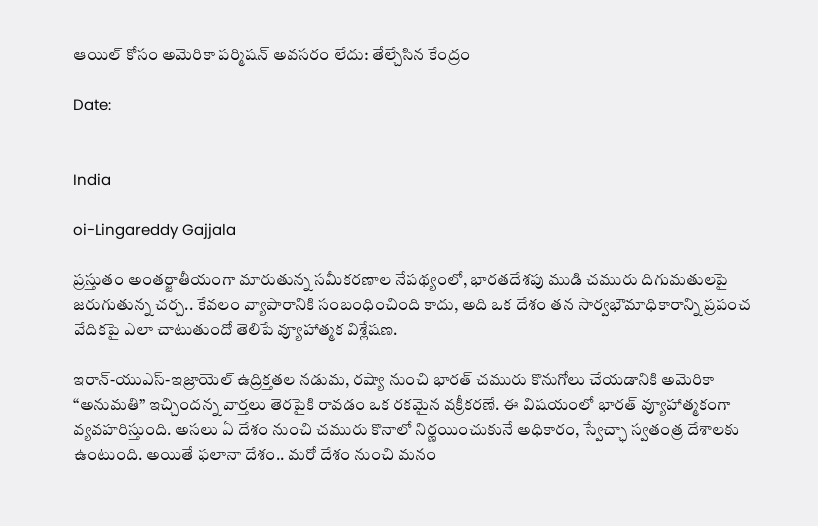ఆయిల్ కోసం అమెరికా పర్మిషన్ అవసరం లేదు: తేల్చేసిన కేంద్రం

Date:


India

oi-Lingareddy Gajjala

ప్రస్తుతం అంతర్జాతీయంగా మారుతున్న సమీకరణాల నేపథ్యంలో, భారతదేశపు ముడి చమురు దిగుమతులపై జరుగుతున్న చర్చ.. కేవలం వ్యాపారానికి సంబంధించింది కాదు, అది ఒక దేశం తన సార్వభౌమాధికారాన్ని ప్రపంచ వేదికపై ఎలా చాటుతుందో తెలిపే వ్యూహాత్మక విశ్లేషణ.

ఇరాన్-యుఎస్-ఇజ్రాయెల్ ఉద్రిక్తతల నడుమ, రష్యా నుంచి భారత్ చమురు కొనుగోలు చేయడానికి అమెరికా “అనుమతి” ఇచ్చిందన్న వార్తలు తెరపైకి రావడం ఒక రకమైన వక్రీకరణే. ఈ విషయంలో భారత్ వ్యూహాత్మకంగా వ్యవహరిస్తుంది. అసలు ఏ దేశం నుంచి చమురు కొనాలో నిర్ణయించుకునే అధికారం, స్వేచ్ఛా స్వతంత్ర దేశాలకు ఉంటుంది. అయితే ఫలానా దేశం.. మరో దేశం నుంచి మనం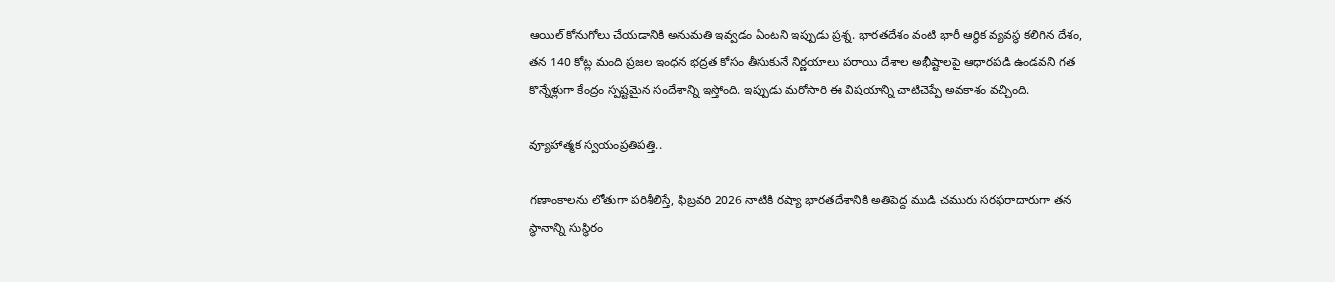ఆయిల్ కోనుగోలు చేయడానికి అనుమతి ఇవ్వడం ఏంటని ఇప్పుడు ప్రశ్న. భారతదేశం వంటి భారీ ఆర్థిక వ్యవస్థ కలిగిన దేశం, తన 140 కోట్ల మంది ప్రజల ఇంధన భద్రత కోసం తీసుకునే నిర్ణయాలు పరాయి దేశాల అభీష్టాలపై ఆధారపడి ఉండవని గత కొన్నేళ్లుగా కేంద్రం స్పష్టమైన సందేశాన్ని ఇస్తోంది. ఇప్పుడు మరోసారి ఈ విషయాన్ని చాటిచెప్పే అవకాశం వచ్చింది.

వ్యూహాత్మక స్వయంప్రతిపత్తి..

గణాంకాలను లోతుగా పరిశీలిస్తే, ఫిబ్రవరి 2026 నాటికి రష్యా భారతదేశానికి అతిపెద్ద ముడి చమురు సరఫరాదారుగా తన స్థానాన్ని సుస్థిరం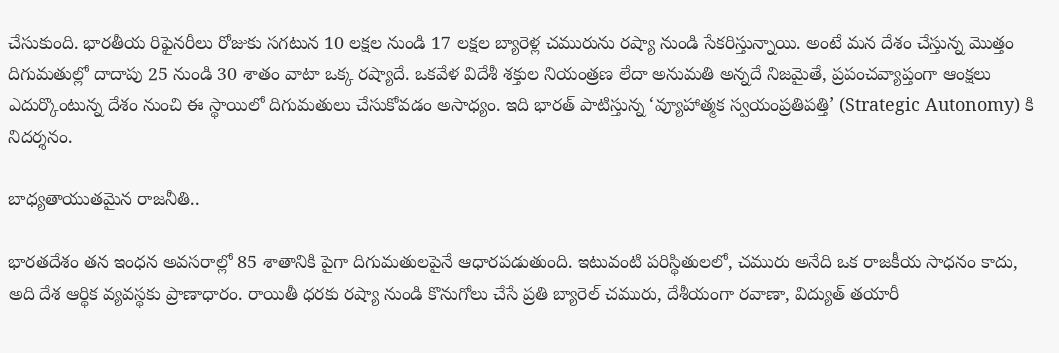చేసుకుంది. భారతీయ రిఫైనరీలు రోజుకు సగటున 10 లక్షల నుండి 17 లక్షల బ్యారెళ్ల చమురును రష్యా నుండి సేకరిస్తున్నాయి. అంటే మన దేశం చేస్తున్న మొత్తం దిగుమతుల్లో దాదాపు 25 నుండి 30 శాతం వాటా ఒక్క రష్యాదే. ఒకవేళ విదేశీ శక్తుల నియంత్రణ లేదా అనుమతి అన్నదే నిజమైతే, ప్రపంచవ్యాప్తంగా ఆంక్షలు ఎదుర్కొంటున్న దేశం నుంచి ఈ స్థాయిలో దిగుమతులు చేసుకోవడం అసాధ్యం. ఇది భారత్ పాటిస్తున్న ‘వ్యూహాత్మక స్వయంప్రతిపత్తి’ (Strategic Autonomy) కి నిదర్శనం.

బాధ్యతాయుతమైన రాజనీతి..

భారతదేశం తన ఇంధన అవసరాల్లో 85 శాతానికి పైగా దిగుమతులపైనే ఆధారపడుతుంది. ఇటువంటి పరిస్థితులలో, చమురు అనేది ఒక రాజకీయ సాధనం కాదు, అది దేశ ఆర్థిక వ్యవస్థకు ప్రాణాధారం. రాయితీ ధరకు రష్యా నుండి కొనుగోలు చేసే ప్రతి బ్యారెల్ చమురు, దేశీయంగా రవాణా, విద్యుత్ తయారీ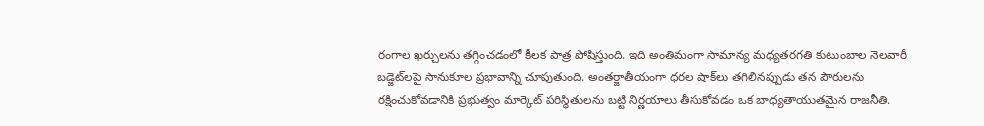రంగాల ఖర్చులను తగ్గించడంలో కీలక పాత్ర పోషిస్తుంది. ఇది అంతిమంగా సామాన్య మధ్యతరగతి కుటుంబాల నెలవారీ బడ్జెట్‌లపై సానుకూల ప్రభావాన్ని చూపుతుంది. అంతర్జాతీయంగా ధరల షాక్‌లు తగిలినప్పుడు తన పౌరులను రక్షించుకోవడానికి ప్రభుత్వం మార్కెట్ పరిస్థితులను బట్టి నిర్ణయాలు తీసుకోవడం ఒక బాధ్యతాయుతమైన రాజనీతి.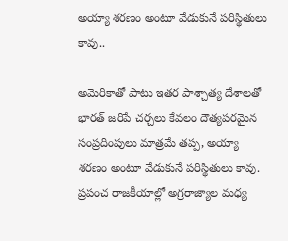అయ్యా శరణం అంటూ వేడుకునే పరిస్థితులు కావు..

అమెరికాతో పాటు ఇతర పాశ్చాత్య దేశాలతో భారత్ జరిపే చర్చలు కేవలం దౌత్యపరమైన సంప్రదింపులు మాత్రమే తప్ప, అయ్యా శరణం అంటూ వేడుకునే పరిస్థితులు కావు. ప్రపంచ రాజకీయాల్లో అగ్రరాజ్యాల మధ్య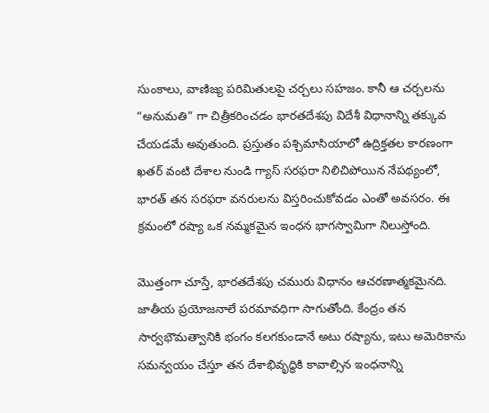సుంకాలు, వాణిజ్య పరిమితులపై చర్చలు సహజం. కానీ ఆ చర్చలను “అనుమతి” గా చిత్రీకరించడం భారతదేశపు విదేశీ విధానాన్ని తక్కువ చేయడమే అవుతుంది. ప్రస్తుతం పశ్చిమాసియాలో ఉద్రిక్తతల కారణంగా ఖతర్ వంటి దేశాల నుండి గ్యాస్ సరఫరా నిలిచిపోయిన నేపథ్యంలో, భారత్ తన సరఫరా వనరులను విస్తరించుకోవడం ఎంతో అవసరం. ఈ క్రమంలో రష్యా ఒక నమ్మకమైన ఇంధన భాగస్వామిగా నిలుస్తోంది.

మొత్తంగా చూస్తే, భారతదేశపు చమురు విధానం ఆచరణాత్మకమైనది. జాతీయ ప్రయోజనాలే పరమావధిగా సాగుతోంది. కేంద్రం తన సార్వభౌమత్వానికి భంగం కలగకుండానే అటు రష్యాను, ఇటు అమెరికాను సమన్వయం చేస్తూ తన దేశాభివృద్ధికి కావాల్సిన ఇంధనాన్ని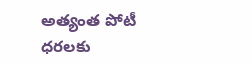అత్యంత పోటీ ధరలకు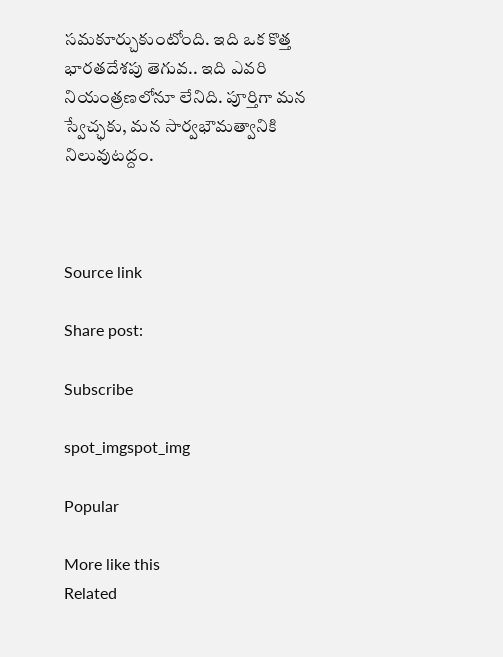సమకూర్చుకుంటోంది. ఇది ఒక కొత్త భారతదేశపు తెగువ.. ఇది ఎవరి నియంత్రణలోనూ లేనిది. పూర్తిగా మన స్వేచ్ఛకు, మన సార్వభౌమత్వానికి నిలువుటద్దం.



Source link

Share post:

Subscribe

spot_imgspot_img

Popular

More like this
Related